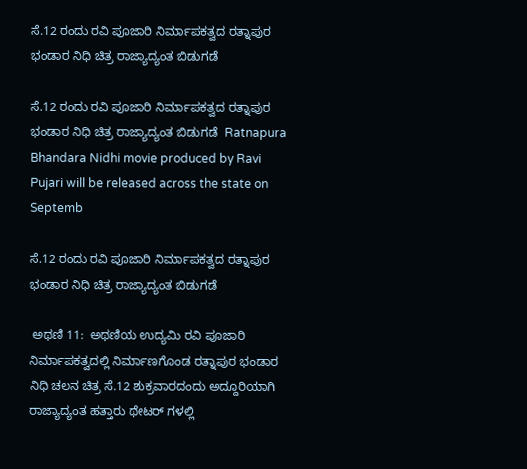ಸೆ.12 ರಂದು ರವಿ ಪೂಜಾರಿ ನಿರ್ಮಾಪಕತ್ವದ ರತ್ನಾಪುರ ಭಂಡಾರ ನಿಧಿ ಚಿತ್ರ ರಾಜ್ಯಾದ್ಯಂತ ಬಿಡುಗಡೆ

ಸೆ.12 ರಂದು ರವಿ ಪೂಜಾರಿ ನಿರ್ಮಾಪಕತ್ವದ ರತ್ನಾಪುರ ಭಂಡಾರ ನಿಧಿ ಚಿತ್ರ ರಾಜ್ಯಾದ್ಯಂತ ಬಿಡುಗಡೆ  Ratnapura Bhandara Nidhi movie produced by Ravi Pujari will be released across the state on Septemb

ಸೆ.12 ರಂದು ರವಿ ಪೂಜಾರಿ ನಿರ್ಮಾಪಕತ್ವದ ರತ್ನಾಪುರ ಭಂಡಾರ ನಿಧಿ ಚಿತ್ರ ರಾಜ್ಯಾದ್ಯಂತ ಬಿಡುಗಡೆ

 ಅಥಣಿ 11:  ಅಥಣಿಯ ಉದ್ಯಮಿ ರವಿ ಪೂಜಾರಿ ನಿರ್ಮಾಪಕತ್ವದಲ್ಲಿ ನಿರ್ಮಾಣಗೊಂಡ ರತ್ನಾಪುರ ಭಂಡಾರ ನಿಧಿ ಚಲನ ಚಿತ್ರ ಸೆ.12 ಶುಕ್ರವಾರದಂದು ಅದ್ದೂರಿಯಾಗಿ ರಾಜ್ಯಾದ್ಯಂತ ಹತ್ತಾರು ಥೇಟರ್ ಗಳಲ್ಲಿ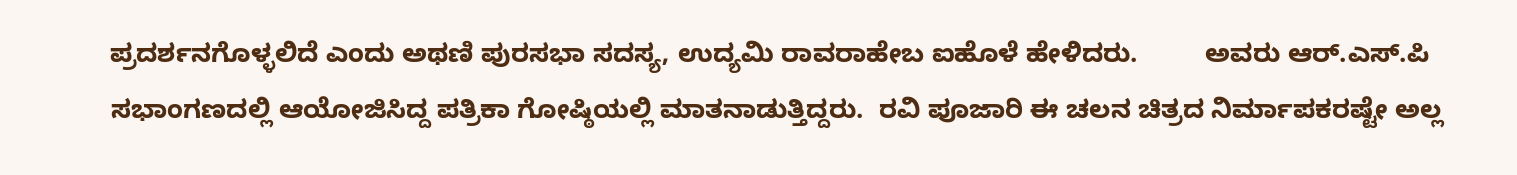ಪ್ರದರ್ಶನಗೊಳ್ಳಲಿದೆ ಎಂದು ಅಥಣಿ ಪುರಸಭಾ ಸದಸ್ಯ, ಉದ್ಯಮಿ ರಾವರಾಹೇಬ ಐಹೊಳೆ ಹೇಳಿದರು.         ಅವರು ಆರ್‌.ಎಸ್‌.ಪಿ ಸಭಾಂಗಣದಲ್ಲಿ ಆಯೋಜಿಸಿದ್ದ ಪತ್ರಿಕಾ ಗೋಷ್ಠಿಯಲ್ಲಿ ಮಾತನಾಡುತ್ತಿದ್ದರು.  ರವಿ ಪೂಜಾರಿ ಈ ಚಲನ ಚಿತ್ರದ ನಿರ್ಮಾಪಕರಷ್ಟೇ ಅಲ್ಲ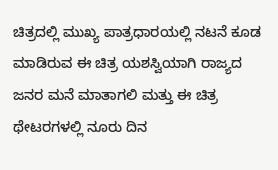ಚಿತ್ರದಲ್ಲಿ ಮುಖ್ಯ ಪಾತ್ರಧಾರಯಲ್ಲಿ ನಟನೆ ಕೂಡ ಮಾಡಿರುವ ಈ ಚಿತ್ರ ಯಶಸ್ವಿಯಾಗಿ ರಾಜ್ಯದ ಜನರ ಮನೆ ಮಾತಾಗಲಿ ಮತ್ತು ಈ ಚಿತ್ರ ಥೇಟರಗಳಲ್ಲಿ ನೂರು ದಿನ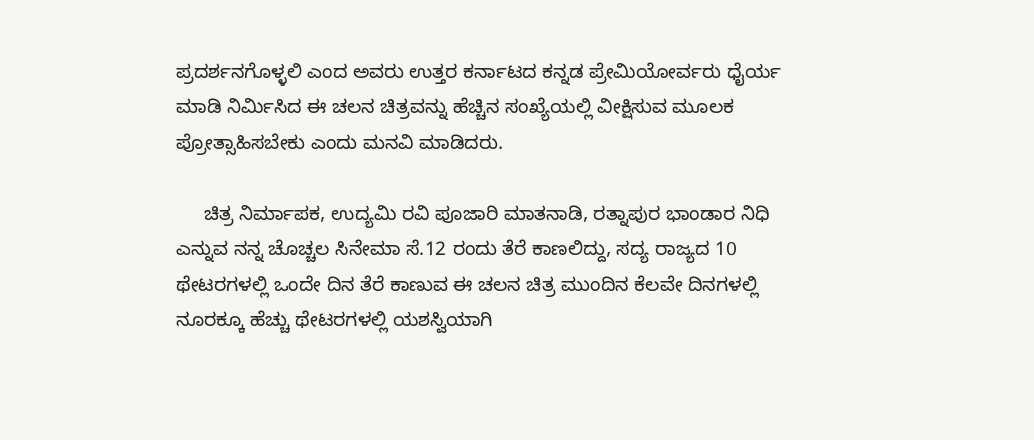ಪ್ರದರ್ಶನಗೊಳ್ಳಲಿ ಎಂದ ಅವರು ಉತ್ತರ ಕರ್ನಾಟದ ಕನ್ನಡ ಪ್ರೇಮಿಯೋರ್ವರು ಧೈರ್ಯ ಮಾಡಿ ನಿರ್ಮಿಸಿದ ಈ ಚಲನ ಚಿತ್ರವನ್ನು ಹೆಚ್ಚಿನ ಸಂಖ್ಯೆಯಲ್ಲಿ ವೀಕ್ಷಿಸುವ ಮೂಲಕ ಪ್ರೋತ್ಸಾಹಿಸಬೇಕು ಎಂದು ಮನವಿ ಮಾಡಿದರು.

     ಚಿತ್ರ ನಿರ್ಮಾಪಕ, ಉದ್ಯಮಿ ರವಿ ಪೂಜಾರಿ ಮಾತನಾಡಿ, ರತ್ನಾಪುರ ಭಾಂಡಾರ ನಿಧಿ ಎನ್ನುವ ನನ್ನ ಚೊಚ್ಚಲ ಸಿನೇಮಾ ಸೆ.12 ರಂದು ತೆರೆ ಕಾಣಲಿದ್ದು, ಸದ್ಯ ರಾಜ್ಯದ 10 ಥೇಟರಗಳಲ್ಲಿ ಒಂದೇ ದಿನ ತೆರೆ ಕಾಣುವ ಈ ಚಲನ ಚಿತ್ರ ಮುಂದಿನ ಕೆಲವೇ ದಿನಗಳಲ್ಲಿ ನೂರಕ್ಕೂ ಹೆಚ್ಚು ಥೇಟರಗಳಲ್ಲಿ ಯಶಸ್ವಿಯಾಗಿ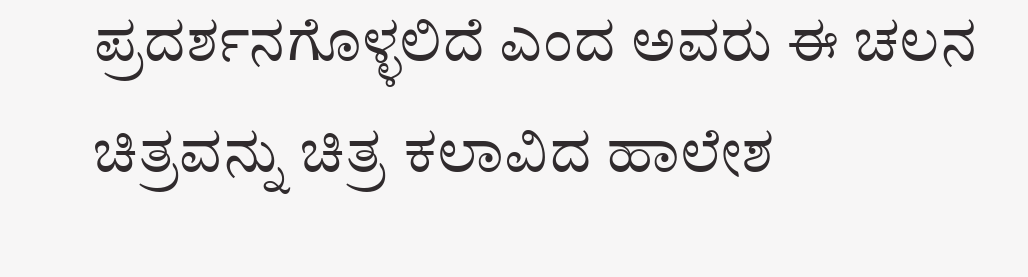ಪ್ರದರ್ಶನಗೊಳ್ಳಲಿದೆ ಎಂದ ಅವರು ಈ ಚಲನ ಚಿತ್ರವನ್ನು ಚಿತ್ರ ಕಲಾವಿದ ಹಾಲೇಶ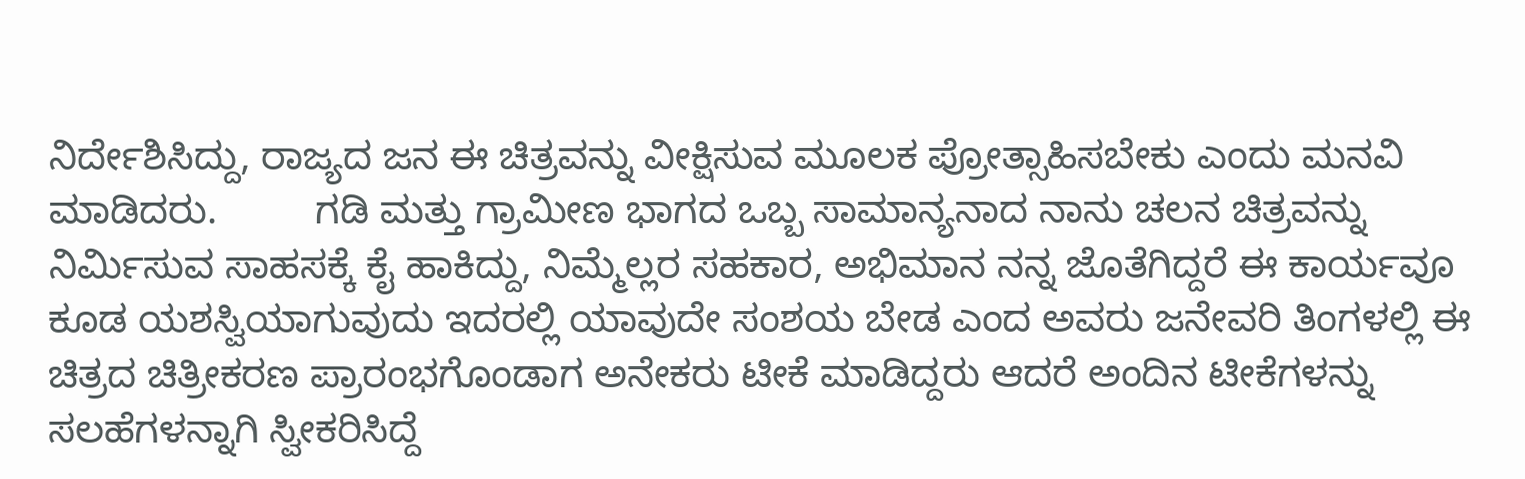ನಿರ್ದೇಶಿಸಿದ್ದು, ರಾಜ್ಯದ ಜನ ಈ ಚಿತ್ರವನ್ನು ವೀಕ್ಷಿಸುವ ಮೂಲಕ ಪ್ರೋತ್ಸಾಹಿಸಬೇಕು ಎಂದು ಮನವಿ ಮಾಡಿದರು.         ಗಡಿ ಮತ್ತು ಗ್ರಾಮೀಣ ಭಾಗದ ಒಬ್ಬ ಸಾಮಾನ್ಯನಾದ ನಾನು ಚಲನ ಚಿತ್ರವನ್ನು ನಿರ್ಮಿಸುವ ಸಾಹಸಕ್ಕೆ ಕೈ ಹಾಕಿದ್ದು, ನಿಮ್ಮೆಲ್ಲರ ಸಹಕಾರ, ಅಭಿಮಾನ ನನ್ನ ಜೊತೆಗಿದ್ದರೆ ಈ ಕಾರ್ಯವೂ ಕೂಡ ಯಶಸ್ವಿಯಾಗುವುದು ಇದರಲ್ಲಿ ಯಾವುದೇ ಸಂಶಯ ಬೇಡ ಎಂದ ಅವರು ಜನೇವರಿ ತಿಂಗಳಲ್ಲಿ ಈ ಚಿತ್ರದ ಚಿತ್ರೀಕರಣ ಪ್ರಾರಂಭಗೊಂಡಾಗ ಅನೇಕರು ಟೀಕೆ ಮಾಡಿದ್ದರು ಆದರೆ ಅಂದಿನ ಟೀಕೆಗಳನ್ನು ಸಲಹೆಗಳನ್ನಾಗಿ ಸ್ವೀಕರಿಸಿದ್ದೆ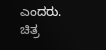ಎಂದರು.      ಚಿತ್ರ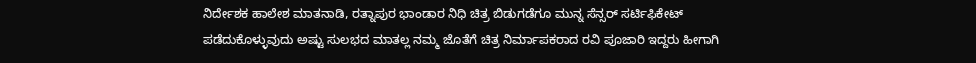ನಿರ್ದೇಶಕ ಹಾಲೇಶ ಮಾತನಾಡಿ, ರತ್ನಾಪುರ ಭಾಂಡಾರ ನಿಧಿ ಚಿತ್ರ ಬಿಡುಗಡೆಗೂ ಮುನ್ನ ಸೆನ್ಸರ್ ಸರ್ಟಿಫಿಕೇಟ್ ಪಡೆದುಕೊಳ್ಳುವುದು ಅಷ್ಟು ಸುಲಭದ ಮಾತಲ್ಲ ನಮ್ಮ ಜೊತೆಗೆ ಚಿತ್ರ ನಿರ್ಮಾಪಕರಾದ ರವಿ ಪೂಜಾರಿ ಇದ್ದರು ಹೀಗಾಗಿ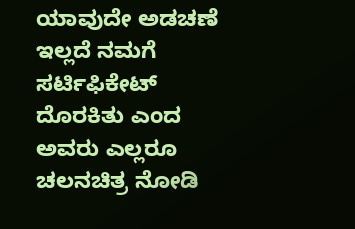ಯಾವುದೇ ಅಡಚಣೆ ಇಲ್ಲದೆ ನಮಗೆ ಸರ್ಟಿಫಿಕೇಟ್ ದೊರಕಿತು ಎಂದ ಅವರು ಎಲ್ಲರೂ ಚಲನಚಿತ್ರ ನೋಡಿ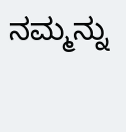ನಮ್ಮನ್ನು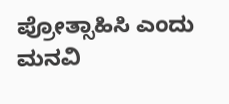ಪ್ರೋತ್ಸಾಹಿಸಿ ಎಂದು ಮನವಿ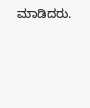ಮಾಡಿದರು.